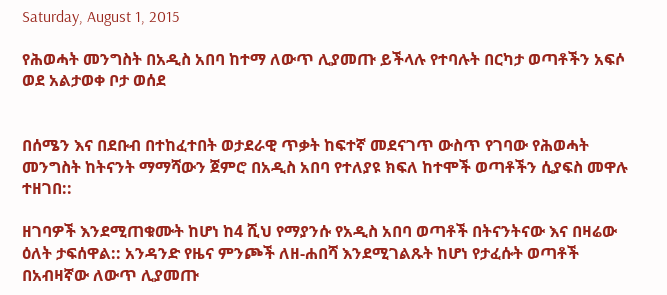Saturday, August 1, 2015

የሕወሓት መንግስት በአዲስ አበባ ከተማ ለውጥ ሊያመጡ ይችላሉ የተባሉት በርካታ ወጣቶችን አፍሶ ወደ አልታወቀ ቦታ ወሰደ


በሰሜን እና በደቡብ በተከፈተበት ወታደራዊ ጥቃት ከፍተኛ መደናገጥ ውስጥ የገባው የሕወሓት መንግስት ከትናንት ማማሻውን ጀምሮ በአዲስ አበባ የተለያዩ ክፍለ ከተሞች ወጣቶችን ሲያፍስ መዋሉ ተዘገበ::

ዘገባዎች እንደሚጠቁሙት ከሆነ ከ4 ሺህ የማያንሱ የአዲስ አበባ ወጣቶች በትናንትናው እና በዛሬው ዕለት ታፍሰዋል:: አንዳንድ የዜና ምንጮች ለዘ-ሐበሻ እንደሚገልጹት ከሆነ የታፈሱት ወጣቶች በአብዛኛው ለውጥ ሊያመጡ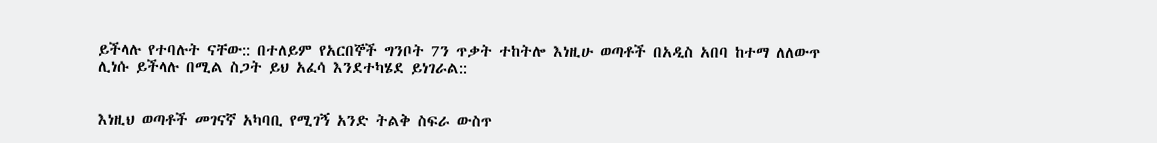ይችላሉ የተባሉት ናቸው:: በተለይም የአርበኞች ግንቦት 7ን ጥቃት ተከትሎ እነዚሁ ወጣቶች በአዲስ አበባ ከተማ ለለውጥ ሊነሱ ይችላሉ በሚል ስጋት ይህ አፈሳ እንደተካሄደ ይነገራል::


እነዚህ ወጣቶች መገናኛ አካባቢ የሚገኝ አንድ ትልቅ ስፍራ ውስጥ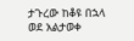ታጉረው ከቆዩ በኋላ ወደ አልታወቀ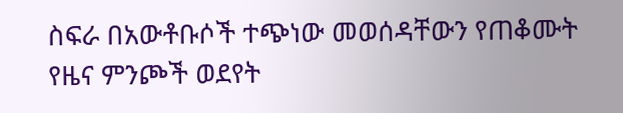ስፍራ በአውቶቡሶች ተጭነው መወሰዳቸውን የጠቆሙት የዜና ምንጮች ወደየት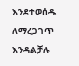እንደተወሰዱ ለማረጋገጥ እንዳልቻሉ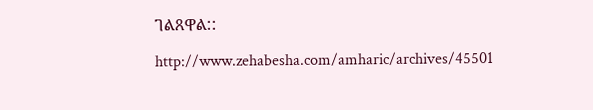ገልጸዋል::

http://www.zehabesha.com/amharic/archives/45501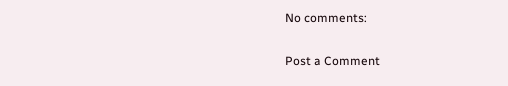No comments:

Post a Comment